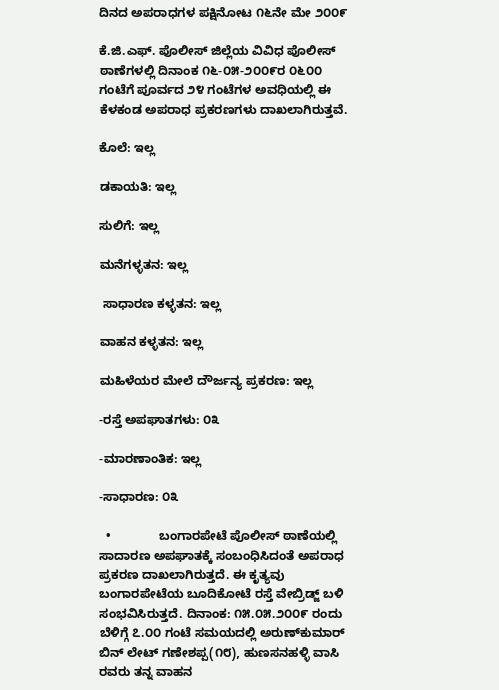ದಿನದ ಅಪರಾಧಗಳ ಪಕ್ಷಿನೋಟ ೧೬ನೇ ಮೇ ೨೦೦೯

ಕೆ.ಜಿ.ಎಫ್. ಪೊಲೀಸ್ ಜಿಲ್ಲೆಯ ವಿವಿಧ ಪೊಲೀಸ್ ಠಾಣೆಗಳಲ್ಲಿ ದಿನಾಂಕ ೧೬-೦೫-೨೦೦೯ರ ೦೬೦೦ ಗಂಟೆಗೆ ಪೂರ್ವದ ೨೪ ಗಂಟೆಗಳ ಅವಧಿಯಲ್ಲಿ ಈ ಕೆಳಕಂಡ ಅಪರಾಧ ಪ್ರಕರಣಗಳು ದಾಖಲಾಗಿರುತ್ತವೆ.

ಕೊಲೆ: ಇಲ್ಲ

ಡಕಾಯತಿ: ಇಲ್ಲ

ಸುಲಿಗೆ: ಇಲ್ಲ

ಮನೆಗಳ್ಳತನ: ಇಲ್ಲ

 ಸಾಧಾರಣ ಕಳ್ಳತನ: ಇಲ್ಲ

ವಾಹನ ಕಳ್ಳತನ: ಇಲ್ಲ

ಮಹಿಳೆಯರ ಮೇಲೆ ದೌರ್ಜನ್ಯ ಪ್ರಕರಣ: ಇಲ್ಲ

-ರಸ್ತೆ ಅಪಘಾತಗಳು: ೦೩

-ಮಾರಣಾಂತಿಕ: ಇಲ್ಲ

-ಸಾಧಾರಣ: ೦೩

  •              ಬಂಗಾರಪೇಟೆ ಪೊಲೀಸ್‌ ಠಾಣೆಯಲ್ಲಿ ಸಾದಾರಣ ಅಪಘಾತಕ್ಕೆ ಸಂಬಂಧಿಸಿದಂತೆ ಅಪರಾಧ ಪ್ರಕರಣ ದಾಖಲಾಗಿರುತ್ತದೆ. ಈ ಕೃತ್ಯವು ಬಂಗಾರಪೇಟೆಯ ಬೂದಿಕೋಟೆ ರಸ್ತೆ ವೇಬ್ರಿಡ್ಜ್‌ ಬಳಿ ಸಂಭವಿಸಿರುತ್ತದೆ. ದಿನಾಂಕ: ೧೫.೦೫.೨೦೦೯ ರಂದು ಬೆಳಿಗ್ಗೆ ೭.೦೦ ಗಂಟೆ ಸಮಯದಲ್ಲಿ ಅರುಣ್‌ಕುಮಾರ್‌ ಬಿನ್‌ ಲೇಟ್‌ ಗಣೇಶಪ್ಪ(೧೮), ಹುಣಸನಹಳ್ಳಿ ವಾಸಿ ರವರು ತನ್ನ ವಾಹನ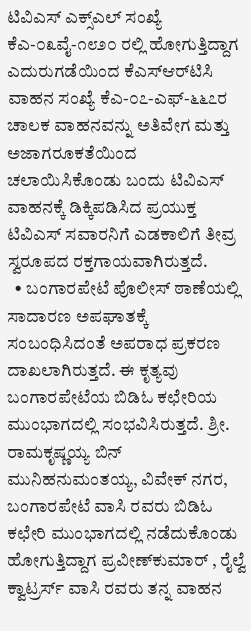ಟಿವಿಎಸ್‌ ಎಕ್ಸ್‌ಎಲ್‌ ಸಂಖ್ಯೆ ಕೆಎ-೦೩ವೈ-೧೮೨೦ ರಲ್ಲಿ ಹೋಗುತ್ತಿದ್ದಾಗ ಎದುರುಗಡೆಯಿಂದ ಕೆಎಸ್‌ಆರ್‌ಟಿಸಿ ವಾಹನ ಸಂಖ್ಯೆ ಕೆಎ-೦೭-ಎಫ್‌-೬೬೭ರ ಚಾಲಕ ವಾಹನವನ್ನು ಅತಿವೇಗ ಮತ್ತು ಅಜಾಗರೂಕತೆಯಿಂದ ಚಲಾಯಿಸಿಕೊಂಡು ಬಂದು ಟಿವಿಎಸ್‌ ವಾಹನಕ್ಕೆ ಡಿಕ್ಕಿಪಡಿಸಿದ ಪ್ರಯುಕ್ತ ಟಿವಿಎಸ್‌ ಸವಾರನಿಗೆ ಎಡಕಾಲಿಗೆ ತೀವ್ರ ಸ್ವರೂಪದ ರಕ್ತಗಾಯವಾಗಿರುತ್ತದೆ.
  • ಬಂಗಾರಪೇಟೆ ಪೊಲೀಸ್‌ ಠಾಣೆಯಲ್ಲಿ ಸಾದಾರಣ ಅಪಘಾತಕ್ಕೆ ಸಂಬಂಧಿಸಿದಂತೆ ಅಪರಾಧ ಪ್ರಕರಣ ದಾಖಲಾಗಿರುತ್ತದೆ. ಈ ಕೃತ್ಯವು ಬಂಗಾರಪೇಟೆಯ ಬಿಡಿಓ ಕಛೇರಿಯ ಮುಂಭಾಗದಲ್ಲಿ ಸಂಭವಿಸಿರುತ್ತದೆ. ಶ್ರೀ. ರಾಮಕೃಷ್ಣಯ್ಯ ಬಿನ್‌ ಮುನಿಹನುಮಂತಯ್ಯ, ವಿವೇಕ್‌ ನಗರ, ಬಂಗಾರಪೇಟೆ ವಾಸಿ ರವರು ಬಿಡಿಓ ಕಛೇರಿ ಮುಂಭಾಗದಲ್ಲಿ ನಡೆದುಕೊಂಡು ಹೋಗುತ್ತಿದ್ದಾಗ ಪ್ರವೀಣ್‌ಕುಮಾರ್‌ , ರೈಲ್ವೆ ಕ್ವಾಟ್ರರ್ಸ್‌ ವಾಸಿ ರವರು ತನ್ನ ವಾಹನ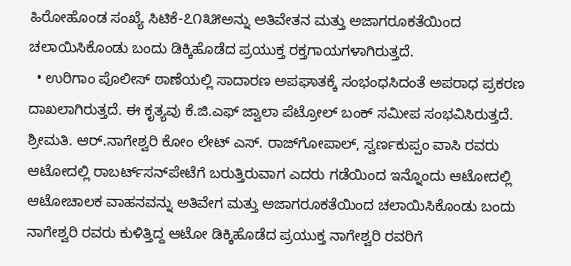ಹಿರೋಹೊಂಡ ಸಂಖ್ಯೆ ಸಿಟಿಕೆ-೭೧೩೫ಅನ್ನು ಅತಿವೇತನ ಮತ್ತು ಅಜಾಗರೂಕತೆಯಿಂದ ಚಲಾಯಿಸಿಕೊಂಡು ಬಂದು ಡಿಕ್ಕಿಹೊಡೆದ ಪ್ರಯುಕ್ತ ರಕ್ತಗಾಯಗಳಾಗಿರುತ್ತದೆ.
  • ಉರಿಗಾಂ ಪೊಲೀಸ್‌ ಠಾಣೆಯಲ್ಲಿ ಸಾದಾರಣ ಅಪಘಾತಕ್ಕೆ ಸಂಭಂಧಸಿದಂತೆ ಅಪರಾಧ ಪ್ರಕರಣ ದಾಖಲಾಗಿರುತ್ತದೆ. ಈ ಕೃತ್ಯವು ಕೆ.ಜಿ.ಎಫ್‌ ಜ್ವಾಲಾ ಪೆಟ್ರೋಲ್‌ ಬಂಕ್‌ ಸಮೀಪ ಸಂಭವಿಸಿರುತ್ತದೆ. ಶ್ರೀಮತಿ. ಆರ್‌.ನಾಗೇಶ್ವರಿ ಕೋಂ ಲೇಟ್‌ ಎಸ್‌. ರಾಜ್‌ಗೋಪಾಲ್‌, ಸ್ವರ್ಣಕುಪ್ಪಂ ವಾಸಿ ರವರು ಆಟೋದಲ್ಲಿ ರಾಬರ್ಟ್‌‌ಸನ್‌ಪೇಟೆಗೆ ಬರುತ್ತಿರುವಾಗ ಎದರು ಗಡೆಯಿಂದ ಇನ್ನೊಂದು ಆಟೋದಲ್ಲಿ ಆಟೋಚಾಲಕ ವಾಹನವನ್ನು ಅತಿವೇಗ ಮತ್ತು ಅಜಾಗರೂಕತೆಯಿಂದ ಚಲಾಯಿಸಿಕೊಂಡು ಬಂದು ನಾಗೇಶ್ವರಿ ರವರು ಕುಳಿತ್ತಿದ್ದ ಆಟೋ ಡಿಕ್ಕಿಹೊಡೆದ ಪ್ರಯುಕ್ತ ನಾಗೇಶ್ವರಿ ರವರಿಗೆ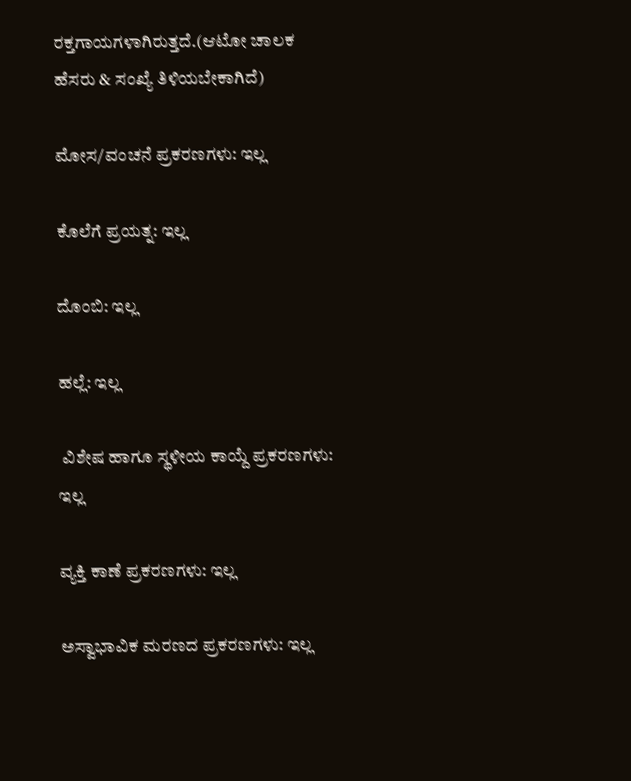ರಕ್ತಗಾಯಗಳಾಗಿರುತ್ತದೆ.(ಆಟೋ ಚಾಲಕ ಹೆಸರು & ಸಂಖ್ಯೆ ತಿಳಿಯಬೇಕಾಗಿದೆ)

ಮೋಸ/ವಂಚನೆ ಪ್ರಕರಣಗಳು: ಇಲ್ಲ

ಕೊಲೆಗೆ ಪ್ರಯತ್ನ: ಇಲ್ಲ

ದೊಂಬಿ: ಇಲ್ಲ

ಹಲ್ಲೆ: ಇಲ್ಲ

 ವಿಶೇಷ ಹಾಗೂ ಸ್ಥಳೀಯ ಕಾಯ್ದೆ ಪ್ರಕರಣಗಳು: ಇಲ್ಲ

ವ್ಯಕ್ತಿ ಕಾಣೆ ಪ್ರಕರಣಗಳು: ಇಲ್ಲ

ಅಸ್ವಾಭಾವಿಕ ಮರಣದ ಪ್ರಕರಣಗಳು: ಇಲ್ಲ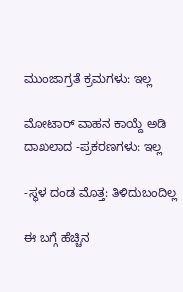ಮುಂಜಾಗ್ರತೆ ಕ್ರಮಗಳು: ಇಲ್ಲ

ಮೋಟಾರ್‍ ವಾಹನ ಕಾಯ್ದೆ ಅಡಿ ದಾಖಲಾದ -ಪ್ರಕರಣಗಳು: ಇಲ್ಲ

-ಸ್ಥಳ ದಂಡ ಮೊತ್ತ: ತಿಳಿದುಬಂದಿಲ್ಲ

ಈ ಬಗ್ಗೆ ಹೆಚ್ಚಿನ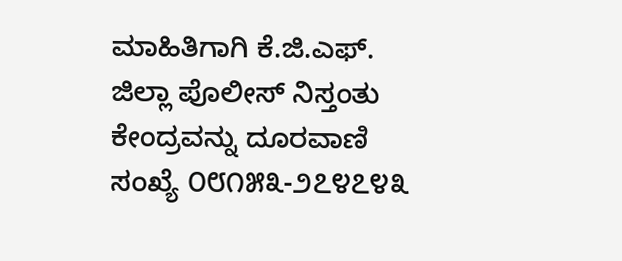ಮಾಹಿತಿಗಾಗಿ ಕೆ.ಜಿ.ಎಫ್. ಜಿಲ್ಲಾ ಪೊಲೀಸ್ ನಿಸ್ತಂತು ಕೇಂದ್ರವನ್ನು ದೂರವಾಣಿ ಸಂಖ್ಯೆ ೦೮೧೫೩-೨೭೪೭೪೩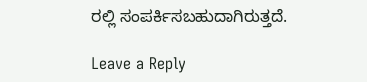ರಲ್ಲಿ ಸಂಪರ್ಕಿಸಬಹುದಾಗಿರುತ್ತದೆ.

Leave a Reply